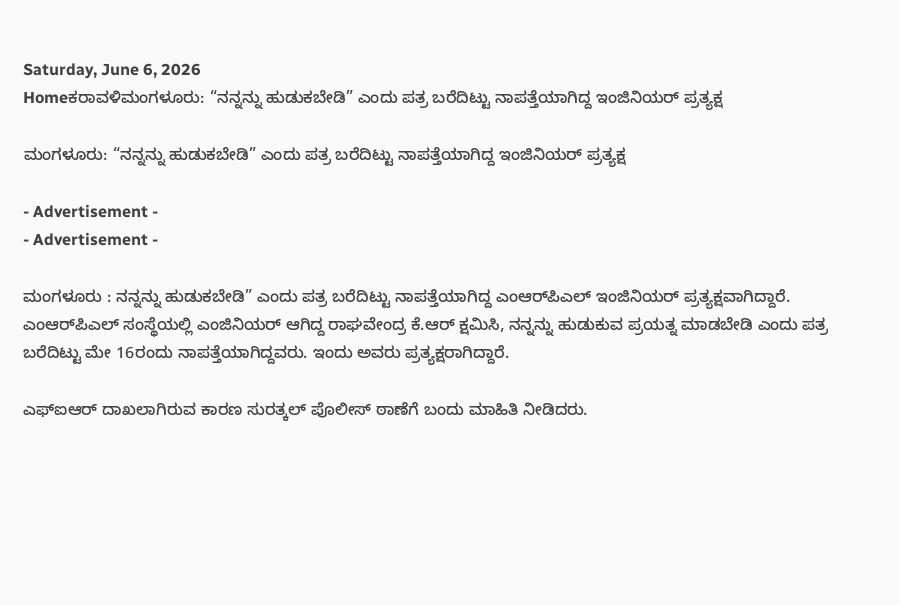Saturday, June 6, 2026
Homeಕರಾವಳಿಮಂಗಳೂರು: “ನನ್ನನ್ನು ಹುಡುಕಬೇಡಿ” ಎಂದು ಪತ್ರ ಬರೆದಿಟ್ಟು ನಾಪತ್ತೆಯಾಗಿದ್ದ ಇಂಜಿನಿಯರ್ ಪ್ರತ್ಯಕ್ಷ

ಮಂಗಳೂರು: “ನನ್ನನ್ನು ಹುಡುಕಬೇಡಿ” ಎಂದು ಪತ್ರ ಬರೆದಿಟ್ಟು ನಾಪತ್ತೆಯಾಗಿದ್ದ ಇಂಜಿನಿಯರ್ ಪ್ರತ್ಯಕ್ಷ

- Advertisement -
- Advertisement -

ಮಂಗಳೂರು : ನನ್ನನ್ನು ಹುಡುಕಬೇಡಿ” ಎಂದು ಪತ್ರ ಬರೆದಿಟ್ಟು ನಾಪತ್ತೆಯಾಗಿದ್ದ ಎಂಆರ್‌ಪಿಎಲ್‌ ಇಂಜಿನಿಯರ್ ಪ್ರತ್ಯಕ್ಷವಾಗಿದ್ದಾರೆ.
ಎಂಆರ್‌ಪಿಎಲ್‌ ಸಂಸ್ಥೆಯಲ್ಲಿ ಎಂಜಿನಿಯರ್‌ ಆಗಿದ್ದ ರಾಘವೇಂದ್ರ ಕೆ.ಆರ್‌ ಕ್ಷಮಿಸಿ, ನನ್ನನ್ನು ಹುಡುಕುವ ಪ್ರಯತ್ನ ಮಾಡಬೇಡಿ ಎಂದು ಪತ್ರ ಬರೆದಿಟ್ಟು ಮೇ 16ರಂದು ನಾಪತ್ತೆಯಾಗಿದ್ದವರು. ಇಂದು ಅವರು ಪ್ರತ್ಯಕ್ಷರಾಗಿದ್ದಾರೆ.

ಎಫ್‌ಐಆರ್‌ ದಾಖಲಾಗಿರುವ ಕಾರಣ ಸುರತ್ಕಲ್‌ ಪೊಲೀಸ್‌ ಠಾಣೆಗೆ ಬಂದು ಮಾಹಿತಿ ನೀಡಿದರು.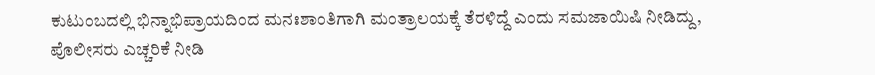ಕುಟುಂಬದಲ್ಲಿ ಭಿನ್ನಾಭಿಪ್ರಾಯದಿಂದ ಮನಃಶಾಂತಿಗಾಗಿ ಮಂತ್ರಾಲಯಕ್ಕೆ ತೆರಳಿದ್ದೆ ಎಂದು ಸಮಜಾಯಿಷಿ ನೀಡಿದ್ದು, ಪೊಲೀಸರು ಎಚ್ಚರಿಕೆ ನೀಡಿ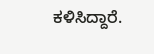ಕಳಿಸಿದ್ದಾರೆ.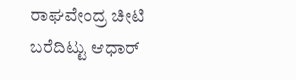ರಾಘವೇಂದ್ರ ಚೀಟಿ ಬರೆದಿಟ್ಟು ಆಧಾರ್‌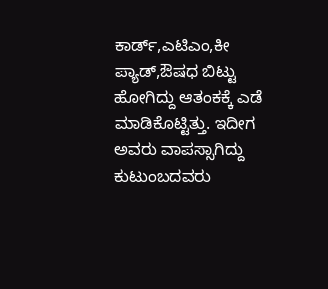ಕಾರ್ಡ್‌,ಎಟಿಎಂ,ಕೀ ಪ್ಯಾಡ್‌,ಔಷಧ ಬಿಟ್ಟು ಹೋಗಿದ್ದು ಆತಂಕಕ್ಕೆ ಎಡೆ ಮಾಡಿಕೊಟ್ಟಿತ್ತು. ಇದೀಗ ಅವರು ವಾಪಸ್ಸಾಗಿದ್ದು ಕುಟುಂಬದವರು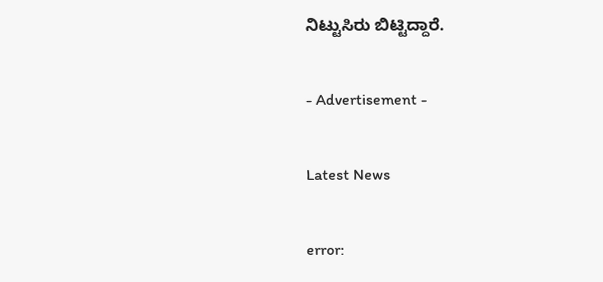ನಿಟ್ಟುಸಿರು ಬಿಟ್ಟಿದ್ದಾರೆ.

- Advertisement -

Latest News

error: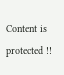Content is protected !!